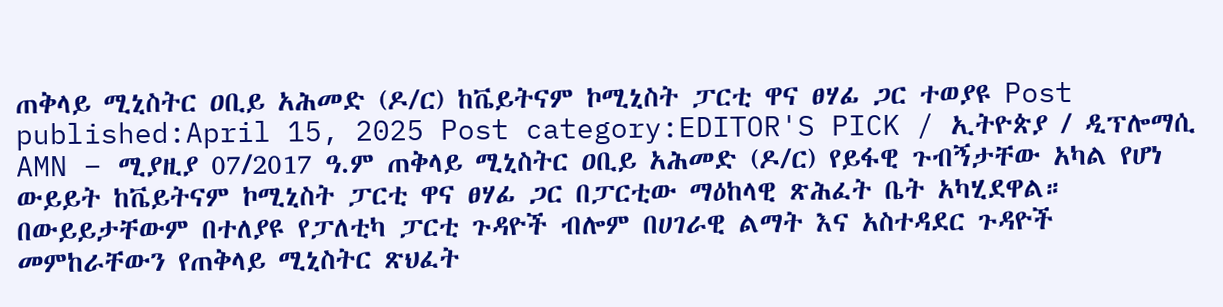ጠቅላይ ሚኒስትር ዐቢይ አሕመድ (ዶ/ር) ከቬይትናም ኮሚኒስት ፓርቲ ዋና ፀሃፊ ጋር ተወያዩ Post published:April 15, 2025 Post category:EDITOR'S PICK / ኢትዮጵያ / ዲፕሎማሲ AMN – ሚያዚያ 07/2017 ዓ.ም ጠቅላይ ሚኒስትር ዐቢይ አሕመድ (ዶ/ር) የይፋዊ ጉብኝታቸው አካል የሆነ ውይይት ከቬይትናም ኮሚኒስት ፓርቲ ዋና ፀሃፊ ጋር በፓርቲው ማዕከላዊ ጽሕፈት ቤት አካሂደዋል። በውይይታቸውም በተለያዩ የፓለቲካ ፓርቲ ጉዳዮች ብሎም በሀገራዊ ልማት እና አስተዳደር ጉዳዮች መምከራቸውን የጠቅላይ ሚኒስትር ጽህፈት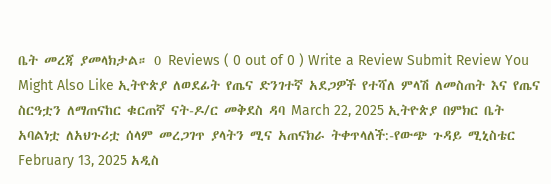ቤት መረጃ ያመላክታል። 0 Reviews ( 0 out of 0 ) Write a Review Submit Review You Might Also Like ኢትዮጵያ ለወደፊት የጤና ድንገተኛ አደጋዎች የተሻለ ምላሽ ለመስጠት እና የጤና ስርዓቷን ለማጠናከር ቁርጠኛ ናት-ዶ/ር መቅደስ ዳባ March 22, 2025 ኢትዮጵያ በምክር ቤት አባልነቷ ለአህጉሪቷ ሰላም መረጋገጥ ያላትን ሚና አጠናክራ ትቀጥላለች:-የውጭ ጉዳይ ሚኒስቴር February 13, 2025 አዲስ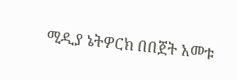ሚዲያ ኔትዎርክ በበጀት አመቱ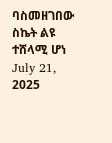ባስመዘገበው ስኬት ልዩ ተሸላሚ ሆነ July 21, 2025